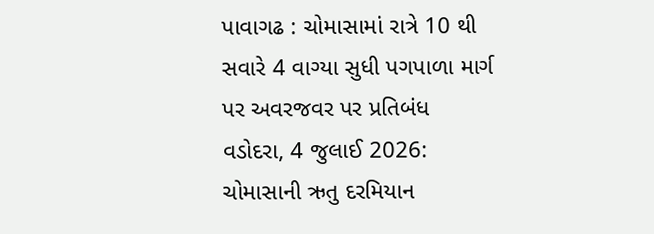પાવાગઢ : ચોમાસામાં રાત્રે 10 થી સવારે 4 વાગ્યા સુધી પગપાળા માર્ગ પર અવરજવર પર પ્રતિબંધ
વડોદરા, 4 જુલાઈ 2026: ચોમાસાની ઋતુ દરમિયાન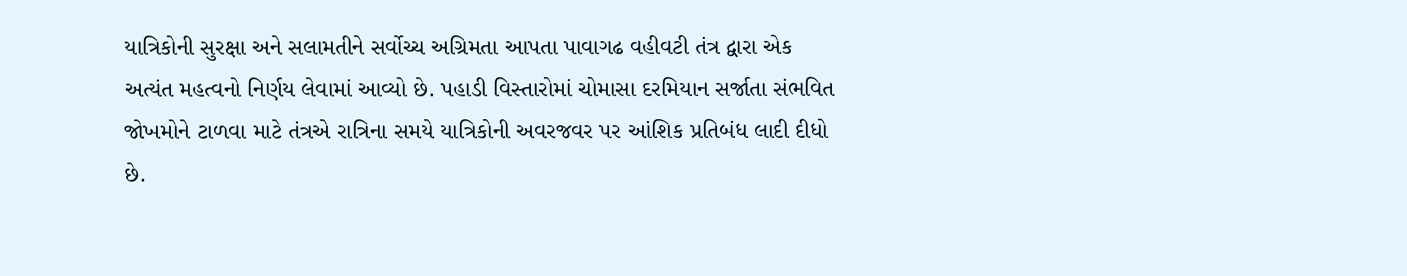યાત્રિકોની સુરક્ષા અને સલામતીને સર્વોચ્ચ અગ્રિમતા આપતા પાવાગઢ વહીવટી તંત્ર દ્વારા એક અત્યંત મહત્વનો નિર્ણય લેવામાં આવ્યો છે. પહાડી વિસ્તારોમાં ચોમાસા દરમિયાન સર્જાતા સંભવિત જોખમોને ટાળવા માટે તંત્રએ રાત્રિના સમયે યાત્રિકોની અવરજવર પર આંશિક પ્રતિબંધ લાદી દીધો છે.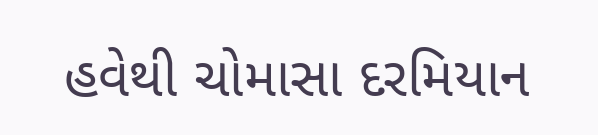હવેથી ચોમાસા દરમિયાન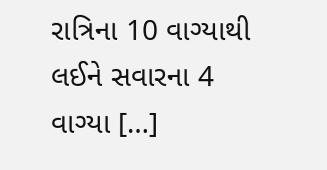રાત્રિના 10 વાગ્યાથી લઈને સવારના 4 વાગ્યા […]